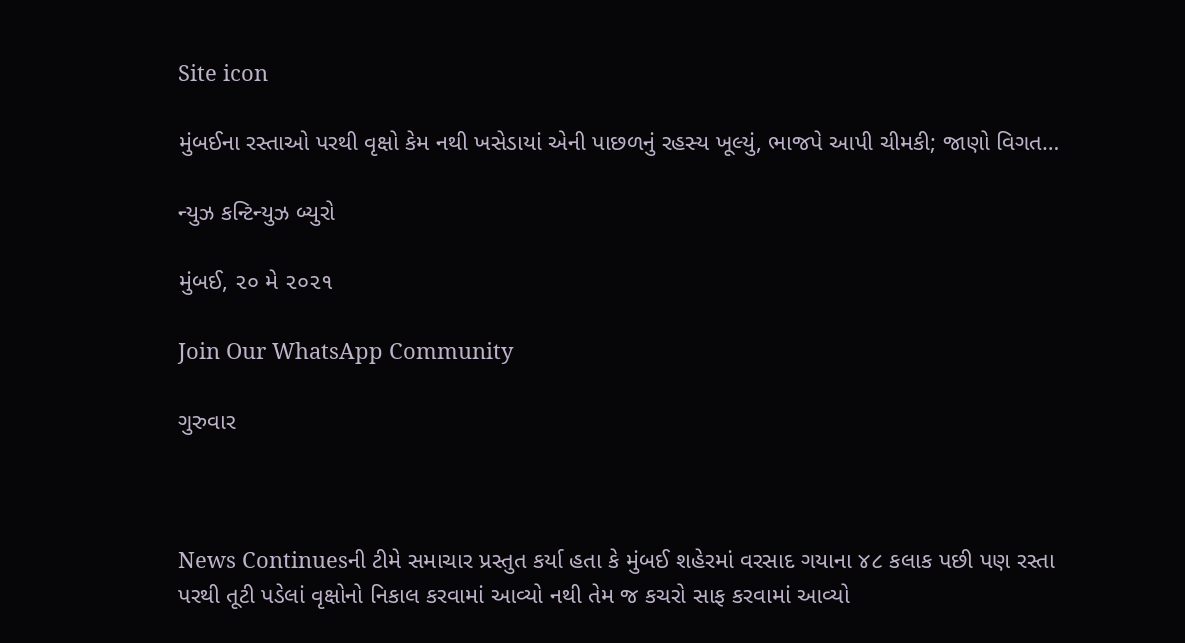Site icon

મુંબઈના રસ્તાઓ પરથી વૃક્ષો કેમ નથી ખસેડાયાં એની પાછળનું રહસ્ય ખૂલ્યું, ભાજપે આપી ચીમકી; જાણો વિગત…

ન્યુઝ કન્ટિન્યુઝ બ્યુરો

મુંબઈ, ૨૦ મે ૨૦૨૧

Join Our WhatsApp Community

ગુરુવાર



News Continuesની ટીમે સમાચાર પ્રસ્તુત કર્યા હતા કે મુંબઈ શહેરમાં વરસાદ ગયાના ૪૮ કલાક પછી પણ રસ્તા પરથી તૂટી પડેલાં વૃક્ષોનો નિકાલ કરવામાં આવ્યો નથી તેમ જ કચરો સાફ કરવામાં આવ્યો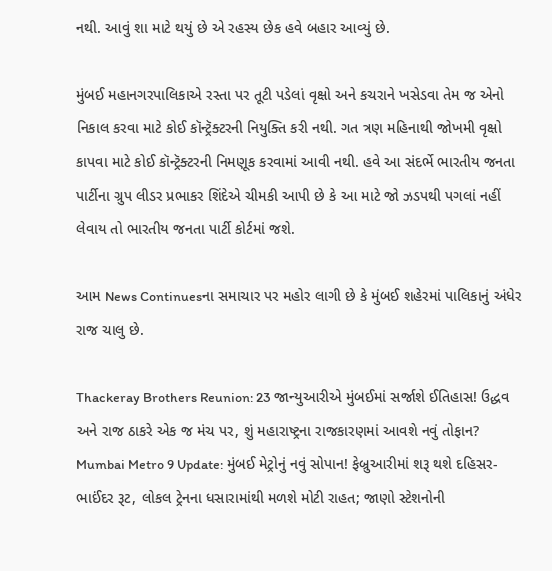નથી. આવું શા માટે થયું છે એ રહસ્ય છેક હવે બહાર આવ્યું છે.

મુંબઈ મહાનગરપાલિકાએ રસ્તા પર તૂટી પડેલાં વૃક્ષો અને કચરાને ખસેડવા તેમ જ એનો નિકાલ કરવા માટે કોઈ કૉન્ટ્રૅક્ટરની નિયુક્તિ કરી નથી. ગત ત્રણ મહિનાથી જોખમી વૃક્ષો કાપવા માટે કોઈ કૉન્ટ્રૅક્ટરની નિમણૂક કરવામાં આવી નથી. હવે આ સંદર્ભે ભારતીય જનતા પાર્ટીના ગ્રુપ લીડર પ્રભાકર શિંદેએ ચીમકી આપી છે કે આ માટે જો ઝડપથી પગલાં નહીં લેવાય તો ભારતીય જનતા પાર્ટી કોર્ટમાં જશે.

આમ News Continuesના સમાચાર પર મહોર લાગી છે કે મુંબઈ શહેરમાં પાલિકાનું અંધેર રાજ ચાલુ છે.

Thackeray Brothers Reunion: 23 જાન્યુઆરીએ મુંબઈમાં સર્જાશે ઈતિહાસ! ઉદ્ધવ અને રાજ ઠાકરે એક જ મંચ પર, શું મહારાષ્ટ્રના રાજકારણમાં આવશે નવું તોફાન?
Mumbai Metro 9 Update: મુંબઈ મેટ્રોનું નવું સોપાન! ફેબ્રુઆરીમાં શરૂ થશે દહિસર-ભાઈંદર રૂટ, લોકલ ટ્રેનના ધસારામાંથી મળશે મોટી રાહત; જાણો સ્ટેશનોની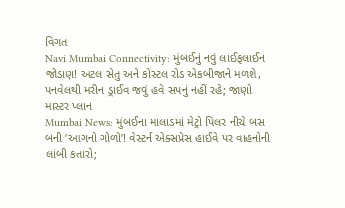વિગત
Navi Mumbai Connectivity: મુંબઈનું નવું લાઈફલાઈન જોડાણ! અટલ સેતુ અને કોસ્ટલ રોડ એકબીજાને મળશે, પનવેલથી મરીન ડ્રાઈવ જવું હવે સપનું નહીં રહે; જાણો માસ્ટર પ્લાન
Mumbai News: મુંબઈના માલાડમાં મેટ્રો પિલર નીચે બસ બની ‘આગનો ગોળો’! વેસ્ટર્ન એક્સપ્રેસ હાઈવે પર વાહનોની લાંબી કતારો;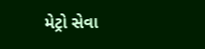મેટ્રો સેવા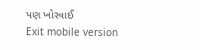પણ ખોરવાઈ
Exit mobile version